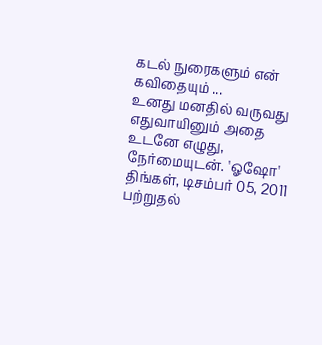கடல் நுரைகளும் என் கவிதையும் ...
உனது மனதில் வருவது எதுவாயினும் அதை உடனே எழுது, நேர்மையுடன். 'ஓஷோ'
திங்கள், டிசம்பர் 05, 2011
பற்றுதல்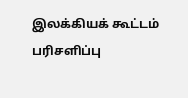இலக்கியக் கூட்டம்
பரிசளிப்பு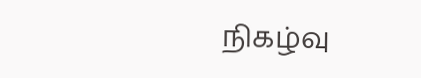நிகழ்வு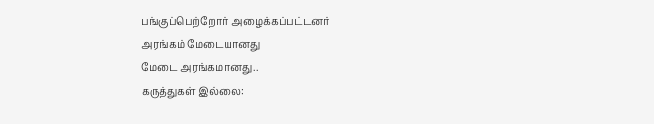பங்குப்பெற்றோர் அழைக்கப்பட்டனர்
அரங்கம் மேடையானது
மேடை அரங்கமானது..
கருத்துகள் இல்லை: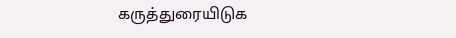கருத்துரையிடுக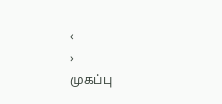‹
›
முகப்பு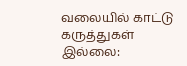வலையில் காட்டு
கருத்துகள் இல்லை: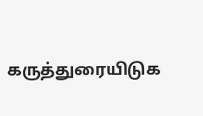கருத்துரையிடுக